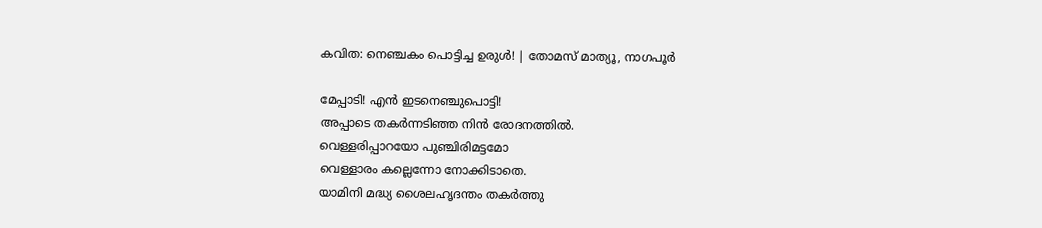കവിത: നെഞ്ചകം പൊട്ടിച്ച ഉരുൾ! | തോമസ് മാത്യൂ, നാഗപൂർ

മേപ്പാടി! എൻ ഇടനെഞ്ചുപൊട്ടി!
അപ്പാടെ തകർന്നടിഞ്ഞ നിൻ രോദനത്തിൽ.
വെള്ളരിപ്പാറയോ പുഞ്ചിരിമട്ടമോ
വെള്ളാരം കല്ലെന്നോ നോക്കിടാതെ.
യാമിനി മദ്ധ്യ ശൈലഹൃദന്തം തകർത്തു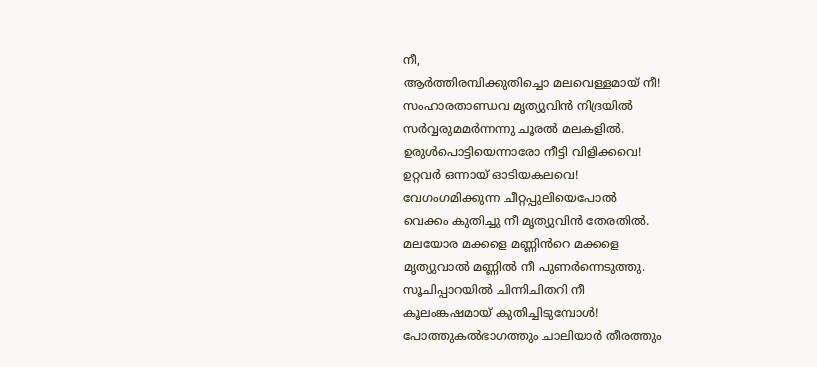നീ,
ആർത്തിരമ്പിക്കുതിച്ചൊ മലവെള്ളമായ് നീ!
സംഹാരതാണ്ഡവ മൃത്യുവിൻ നിദ്രയിൽ
സർവ്വരുമമർന്നന്നു ചൂരൽ മലകളിൽ.
ഉരുൾപൊട്ടിയെന്നാരോ നീട്ടി വിളിക്കവെ!
ഉറ്റവർ ഒന്നായ് ഓടിയകലവെ!
വേഗംഗമിക്കുന്ന ചീറ്റപ്പുലിയെപോൽ
വെക്കം കുതിച്ചു നീ മൃത്യുവിൻ തേരതിൽ.
മലയോര മക്കളെ മണ്ണിൻറെ മക്കളെ
മൃത്യുവാൽ മണ്ണിൽ നീ പുണർന്നെടുത്തു.
സൂചിപ്പാറയിൽ ചിന്നിചിതറി നീ
കൂലംങ്കഷമായ് കുതിച്ചിടുമ്പോൾ!
പോത്തുകൽഭാഗത്തും ചാലിയാർ തീരത്തും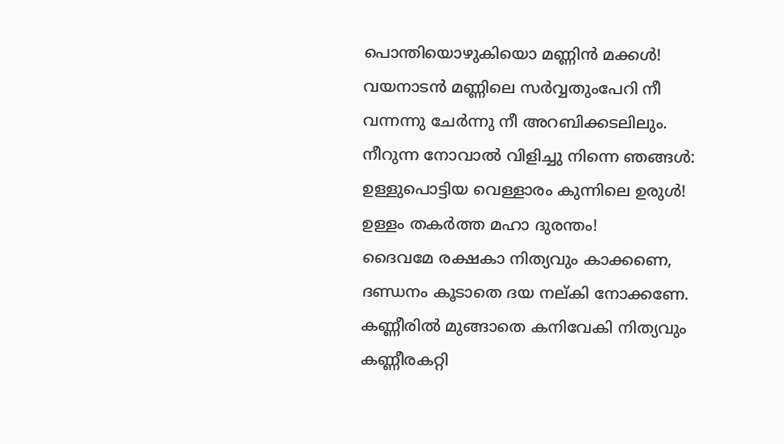പൊന്തിയൊഴുകിയൊ മണ്ണിൻ മക്കൾ!
വയനാടൻ മണ്ണിലെ സർവ്വതുംപേറി നീ
വന്നന്നു ചേർന്നു നീ അറബിക്കടലിലും.
നീറുന്ന നോവാൽ വിളിച്ചു നിന്നെ ഞങ്ങൾ:
ഉള്ളുപൊട്ടിയ വെള്ളാരം കുന്നിലെ ഉരുൾ!
ഉള്ളം തകർത്ത മഹാ ദുരന്തം!
ദൈവമേ രക്ഷകാ നിത്യവും കാക്കണെ,
ദണ്ഡനം കൂടാതെ ദയ നല്കി നോക്കണേ.
കണ്ണീരിൽ മുങ്ങാതെ കനിവേകി നിത്യവും
കണ്ണീരകറ്റി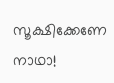സൂക്ഷിക്കേണേ നാഥാ!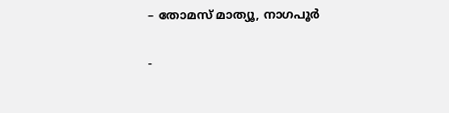– തോമസ് മാത്യൂ, നാഗപൂർ

-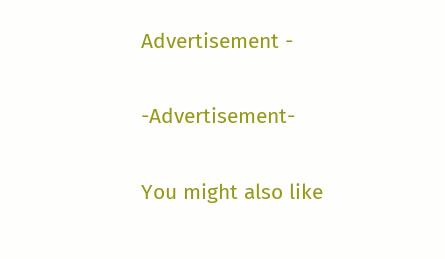Advertisement -

-Advertisement-

You might also like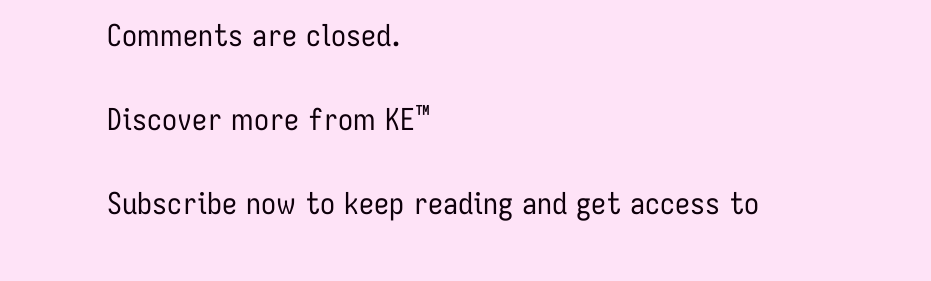Comments are closed.

Discover more from KE™

Subscribe now to keep reading and get access to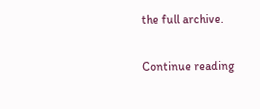the full archive.

Continue reading